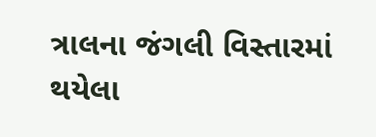ત્રાલના જંગલી વિસ્તારમાં થયેલા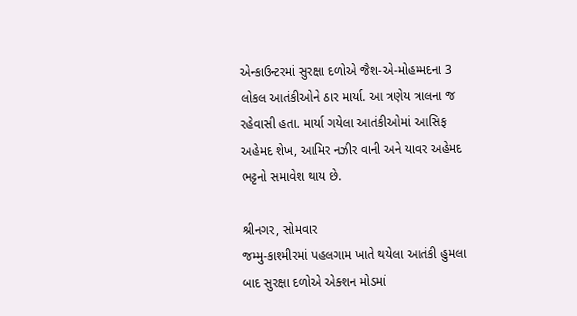એન્કાઉન્ટરમાં સુરક્ષા દળોએ જૈશ-એ-મોહમ્મદના 3 લોકલ આતંકીઓને ઠાર માર્યા. આ ત્રણેય ત્રાલના જ રહેવાસી હતા. માર્યા ગયેલા આતંકીઓમાં આસિફ અહેમદ શેખ, આમિર નઝીર વાની અને યાવર અહેમદ ભટ્ટનો સમાવેશ થાય છે.

શ્રીનગર, સોમવાર
જમ્મુ-કાશ્મીરમાં પહલગામ ખાતે થયેલા આતંકી હુમલા બાદ સુરક્ષા દળોએ એક્શન મોડમાં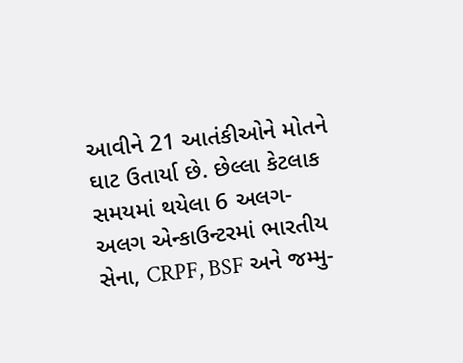આવીને 21 આતંકીઓને મોતને ઘાટ ઉતાર્યા છે. છેલ્લા કેટલાક સમયમાં થયેલા 6 અલગ-અલગ એન્કાઉન્ટરમાં ભારતીય સેના, CRPF, BSF અને જમ્મુ-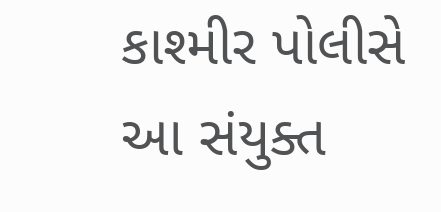કાશ્મીર પોલીસે આ સંયુક્ત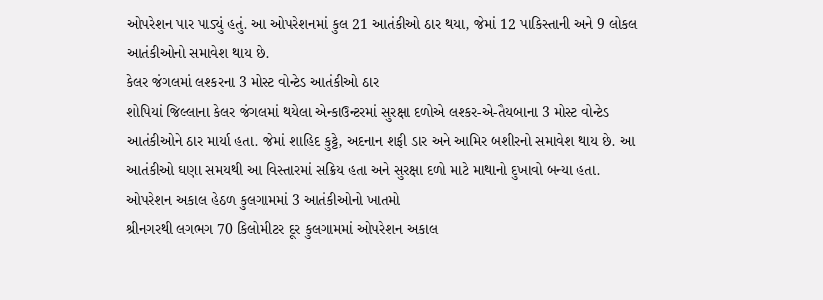ઓપરેશન પાર પાડ્યું હતું. આ ઓપરેશનમાં કુલ 21 આતંકીઓ ઠાર થયા, જેમાં 12 પાકિસ્તાની અને 9 લોકલ આતંકીઓનો સમાવેશ થાય છે.
કેલર જંગલમાં લશ્કરના 3 મોસ્ટ વોન્ટેડ આતંકીઓ ઠાર
શોપિયાં જિલ્લાના કેલર જંગલમાં થયેલા એન્કાઉન્ટરમાં સુરક્ષા દળોએ લશ્કર-એ-તૈયબાના 3 મોસ્ટ વોન્ટેડ આતંકીઓને ઠાર માર્યા હતા. જેમાં શાહિદ કુટ્ટે, અદનાન શફી ડાર અને આમિર બશીરનો સમાવેશ થાય છે. આ આતંકીઓ ઘણા સમયથી આ વિસ્તારમાં સક્રિય હતા અને સુરક્ષા દળો માટે માથાનો દુખાવો બન્યા હતા.
ઓપરેશન અકાલ હેઠળ કુલગામમાં 3 આતંકીઓનો ખાતમો
શ્રીનગરથી લગભગ 70 કિલોમીટર દૂર કુલગામમાં ઓપરેશન અકાલ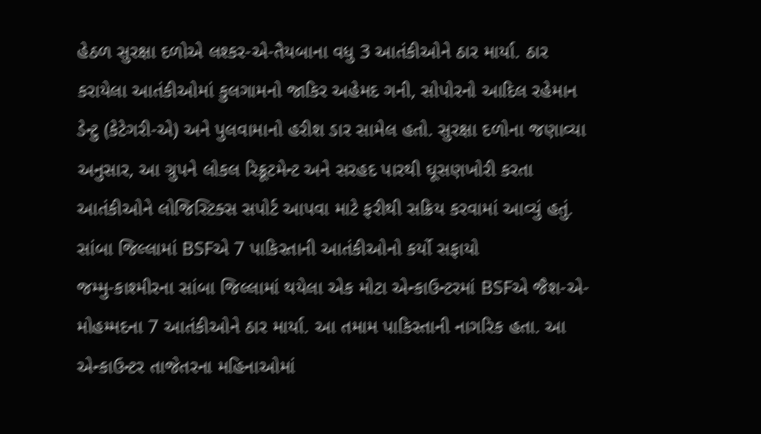હેઠળ સુરક્ષા દળોએ લશ્કર-એ-તૈયબાના વધુ 3 આતંકીઓને ઠાર માર્યા. ઠાર કરાયેલા આતંકીઓમાં કુલગામનો જાકિર અહેમદ ગની, સોપોરનો આદિલ રહેમાન ડેન્ટુ (કેટેગરી-એ) અને પુલવામાનો હરીશ ડાર સામેલ હતો. સુરક્ષા દળોના જણાવ્યા અનુસાર, આ ગ્રુપને લોકલ રિક્રૂટમેન્ટ અને સરહદ પારથી ઘૂસણખોરી કરતા આતંકીઓને લોજિસ્ટિક્સ સપોર્ટ આપવા માટે ફરીથી સક્રિય કરવામાં આવ્યું હતું.
સાંબા જિલ્લામાં BSFએ 7 પાકિસ્તાની આતંકીઓનો કર્યો સફાયો
જમ્મુ-કાશ્મીરના સાંબા જિલ્લામાં થયેલા એક મોટા એન્કાઉન્ટરમાં BSFએ જૈશ-એ-મોહમ્મદના 7 આતંકીઓને ઠાર માર્યા. આ તમામ પાકિસ્તાની નાગરિક હતા. આ એન્કાઉન્ટર તાજેતરના મહિનાઓમાં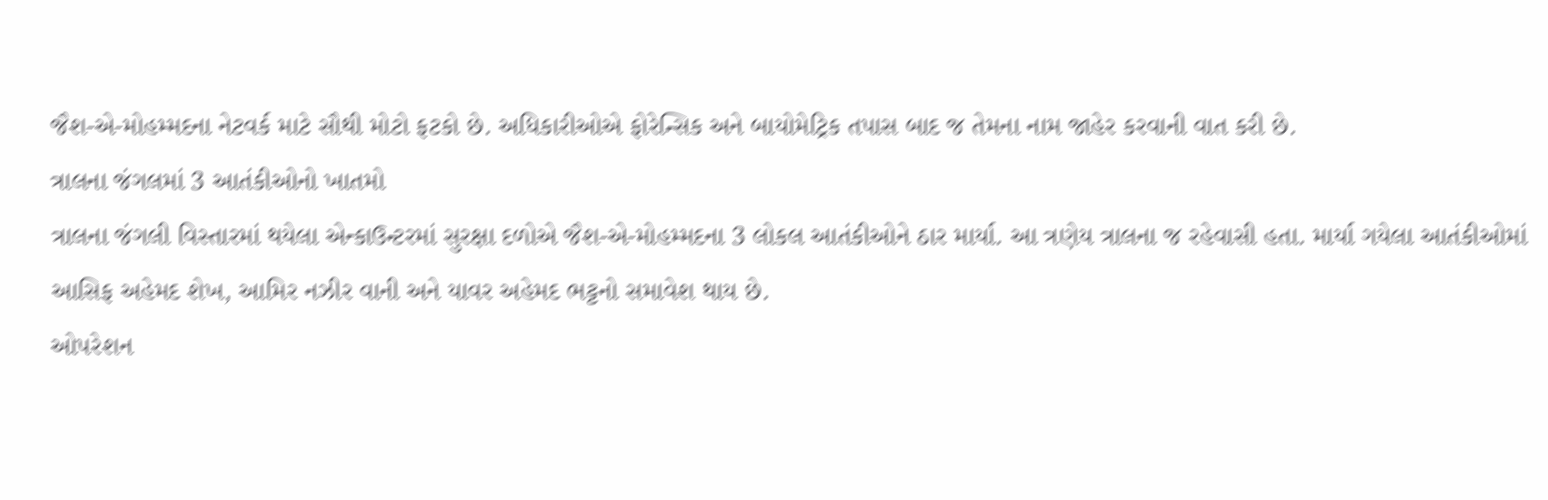જૈશ-એ-મોહમ્મદના નેટવર્ક માટે સૌથી મોટો ફટકો છે. અધિકારીઓએ ફોરેન્સિક અને બાયોમેટ્રિક તપાસ બાદ જ તેમના નામ જાહેર કરવાની વાત કરી છે.
ત્રાલના જંગલમાં 3 આતંકીઓનો ખાતમો
ત્રાલના જંગલી વિસ્તારમાં થયેલા એન્કાઉન્ટરમાં સુરક્ષા દળોએ જૈશ-એ-મોહમ્મદના 3 લોકલ આતંકીઓને ઠાર માર્યા. આ ત્રણેય ત્રાલના જ રહેવાસી હતા. માર્યા ગયેલા આતંકીઓમાં આસિફ અહેમદ શેખ, આમિર નઝીર વાની અને યાવર અહેમદ ભટ્ટનો સમાવેશ થાય છે.
ઓપરેશન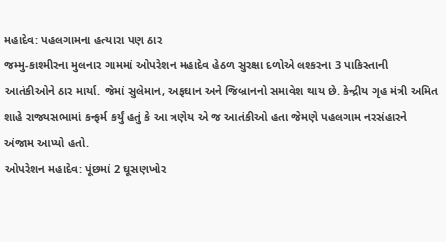મહાદેવ: પહલગામના હત્યારા પણ ઠાર
જમ્મુ-કાશ્મીરના મુલનાર ગામમાં ઓપરેશન મહાદેવ હેઠળ સુરક્ષા દળોએ લશ્કરના 3 પાકિસ્તાની આતંકીઓને ઠાર માર્યા. જેમાં સુલેમાન, અફઘાન અને જિબ્રાનનો સમાવેશ થાય છે. કેન્દ્રીય ગૃહ મંત્રી અમિત શાહે રાજ્યસભામાં કન્ફર્મ કર્યું હતું કે આ ત્રણેય એ જ આતંકીઓ હતા જેમણે પહલગામ નરસંહારને અંજામ આપ્યો હતો.
ઓપરેશન મહાદેવ: પૂંછમાં 2 ઘૂસણખોર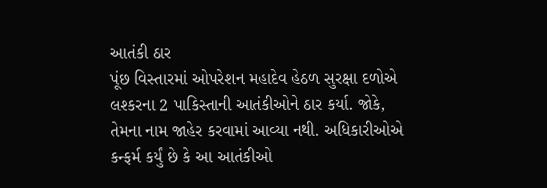આતંકી ઠાર
પૂંછ વિસ્તારમાં ઓપરેશન મહાદેવ હેઠળ સુરક્ષા દળોએ લશ્કરના 2 પાકિસ્તાની આતંકીઓને ઠાર કર્યા. જોકે, તેમના નામ જાહેર કરવામાં આવ્યા નથી. અધિકારીઓએ કન્ફર્મ કર્યું છે કે આ આતંકીઓ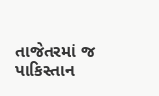તાજેતરમાં જ પાકિસ્તાન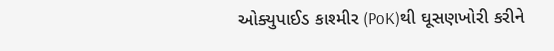ઓક્યુપાઈડ કાશ્મીર (PoK)થી ઘૂસણખોરી કરીને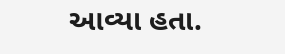આવ્યા હતા.